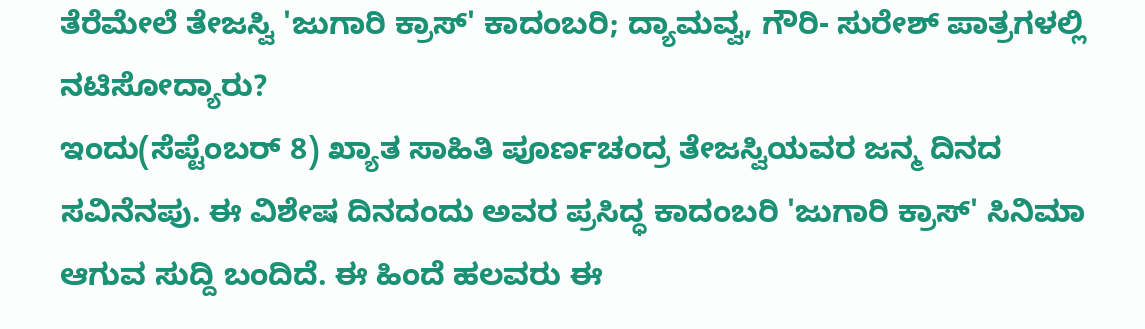ತೆರೆಮೇಲೆ ತೇಜಸ್ವಿ 'ಜುಗಾರಿ ಕ್ರಾಸ್' ಕಾದಂಬರಿ; ದ್ಯಾಮವ್ವ, ಗೌರಿ- ಸುರೇಶ್ ಪಾತ್ರಗಳಲ್ಲಿ ನಟಿಸೋದ್ಯಾರು?
ಇಂದು(ಸೆಪ್ಟೆಂಬರ್ 8) ಖ್ಯಾತ ಸಾಹಿತಿ ಪೂರ್ಣಚಂದ್ರ ತೇಜಸ್ವಿಯವರ ಜನ್ಮ ದಿನದ ಸವಿನೆನಪು. ಈ ವಿಶೇಷ ದಿನದಂದು ಅವರ ಪ್ರಸಿದ್ಧ ಕಾದಂಬರಿ 'ಜುಗಾರಿ ಕ್ರಾಸ್' ಸಿನಿಮಾ ಆಗುವ ಸುದ್ದಿ ಬಂದಿದೆ. ಈ ಹಿಂದೆ ಹಲವರು ಈ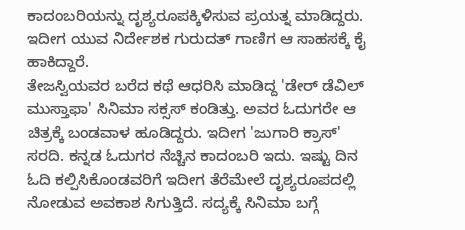ಕಾದಂಬರಿಯನ್ನು ದೃಶ್ಯರೂಪಕ್ಕಿಳಿಸುವ ಪ್ರಯತ್ನ ಮಾಡಿದ್ದರು. ಇದೀಗ ಯುವ ನಿರ್ದೇಶಕ ಗುರುದತ್ ಗಾಣಿಗ ಆ ಸಾಹಸಕ್ಕೆ ಕೈ ಹಾಕಿದ್ದಾರೆ.
ತೇಜಸ್ವಿಯವರ ಬರೆದ ಕಥೆ ಆಧರಿಸಿ ಮಾಡಿದ್ದ 'ಡೇರ್ ಡೆವಿಲ್ ಮುಸ್ತಾಫಾ' ಸಿನಿಮಾ ಸಕ್ಸಸ್ ಕಂಡಿತ್ತು. ಅವರ ಓದುಗರೇ ಆ ಚಿತ್ರಕ್ಕೆ ಬಂಡವಾಳ ಹೂಡಿದ್ದರು. ಇದೀಗ 'ಜುಗಾರಿ ಕ್ರಾಸ್' ಸರದಿ. ಕನ್ನಡ ಓದುಗರ ನೆಚ್ಚಿನ ಕಾದಂಬರಿ ಇದು. ಇಷ್ಟು ದಿನ ಓದಿ ಕಲ್ಪಿಸಿಕೊಂಡವರಿಗೆ ಇದೀಗ ತೆರೆಮೇಲೆ ದೃಶ್ಯರೂಪದಲ್ಲಿ ನೋಡುವ ಅವಕಾಶ ಸಿಗುತ್ತಿದೆ. ಸದ್ಯಕ್ಕೆ ಸಿನಿಮಾ ಬಗ್ಗೆ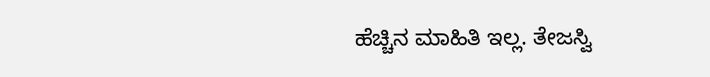ಹೆಚ್ಚಿನ ಮಾಹಿತಿ ಇಲ್ಲ. ತೇಜಸ್ವಿ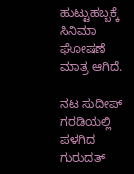ಹುಟ್ಟುಹಬ್ಬಕ್ಕೆ ಸಿನಿಮಾ ಘೋಷಣೆ ಮಾತ್ರ ಆಗಿದೆ.

ನಟ ಸುದೀಪ್ ಗರಡಿಯಲ್ಲಿ ಪಳಗಿದ ಗುರುದತ್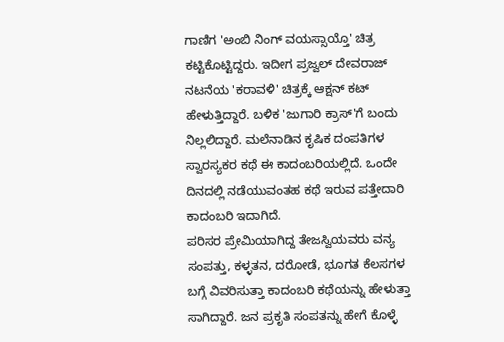ಗಾಣಿಗ 'ಅಂಬಿ ನಿಂಗ್ ವಯಸ್ಸಾಯ್ತೊ' ಚಿತ್ರ ಕಟ್ಟಿಕೊಟ್ಟಿದ್ದರು. ಇದೀಗ ಪ್ರಜ್ವಲ್ ದೇವರಾಜ್ ನಟನೆಯ 'ಕರಾವಳಿ' ಚಿತ್ರಕ್ಕೆ ಆಕ್ಷನ್ ಕಟ್ ಹೇಳುತ್ತಿದ್ದಾರೆ. ಬಳಿಕ 'ಜುಗಾರಿ ಕ್ರಾಸ್'ಗೆ ಬಂದು ನಿಲ್ಲಲಿದ್ದಾರೆ. ಮಲೆನಾಡಿನ ಕೃಷಿಕ ದಂಪತಿಗಳ ಸ್ವಾರಸ್ಯಕರ ಕಥೆ ಈ ಕಾದಂಬರಿಯಲ್ಲಿದೆ. ಒಂದೇ ದಿನದಲ್ಲಿ ನಡೆಯುವಂತಹ ಕಥೆ ಇರುವ ಪತ್ತೇದಾರಿ ಕಾದಂಬರಿ ಇದಾಗಿದೆ.
ಪರಿಸರ ಪ್ರೇಮಿಯಾಗಿದ್ದ ತೇಜಸ್ವಿಯವರು ವನ್ಯ ಸಂಪತ್ತು, ಕಳ್ಳತನ, ದರೋಡೆ, ಭೂಗತ ಕೆಲಸಗಳ ಬಗ್ಗೆ ವಿವರಿಸುತ್ತಾ ಕಾದಂಬರಿ ಕಥೆಯನ್ನು ಹೇಳುತ್ತಾ ಸಾಗಿದ್ದಾರೆ. ಜನ ಪ್ರಕೃತಿ ಸಂಪತನ್ನು ಹೇಗೆ ಕೊಳ್ಳೆ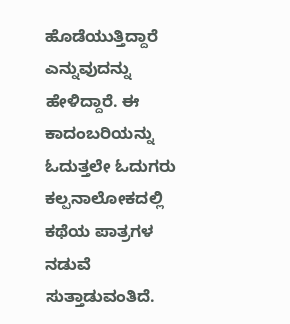ಹೊಡೆಯುತ್ತಿದ್ದಾರೆ ಎನ್ನುವುದನ್ನು ಹೇಳಿದ್ದಾರೆ. ಈ ಕಾದಂಬರಿಯನ್ನು ಓದುತ್ತಲೇ ಓದುಗರು ಕಲ್ಪನಾಲೋಕದಲ್ಲಿ ಕಥೆಯ ಪಾತ್ರಗಳ ನಡುವೆ ಸುತ್ತಾಡುವಂತಿದೆ.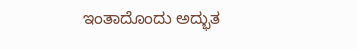ಇಂತಾದೊಂದು ಅದ್ಭುತ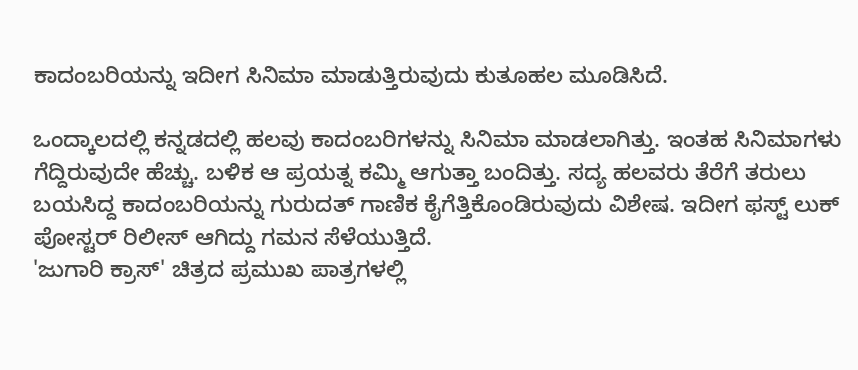ಕಾದಂಬರಿಯನ್ನು ಇದೀಗ ಸಿನಿಮಾ ಮಾಡುತ್ತಿರುವುದು ಕುತೂಹಲ ಮೂಡಿಸಿದೆ.

ಒಂದ್ಕಾಲದಲ್ಲಿ ಕನ್ನಡದಲ್ಲಿ ಹಲವು ಕಾದಂಬರಿಗಳನ್ನು ಸಿನಿಮಾ ಮಾಡಲಾಗಿತ್ತು. ಇಂತಹ ಸಿನಿಮಾಗಳು ಗೆದ್ದಿರುವುದೇ ಹೆಚ್ಚು. ಬಳಿಕ ಆ ಪ್ರಯತ್ನ ಕಮ್ಮಿ ಆಗುತ್ತಾ ಬಂದಿತ್ತು. ಸದ್ಯ ಹಲವರು ತೆರೆಗೆ ತರುಲು ಬಯಸಿದ್ದ ಕಾದಂಬರಿಯನ್ನು ಗುರುದತ್ ಗಾಣಿಕ ಕೈಗೆತ್ತಿಕೊಂಡಿರುವುದು ವಿಶೇಷ. ಇದೀಗ ಫಸ್ಟ್ ಲುಕ್ ಪೋಸ್ಟರ್ ರಿಲೀಸ್ ಆಗಿದ್ದು ಗಮನ ಸೆಳೆಯುತ್ತಿದೆ.
'ಜುಗಾರಿ ಕ್ರಾಸ್' ಚಿತ್ರದ ಪ್ರಮುಖ ಪಾತ್ರಗಳಲ್ಲಿ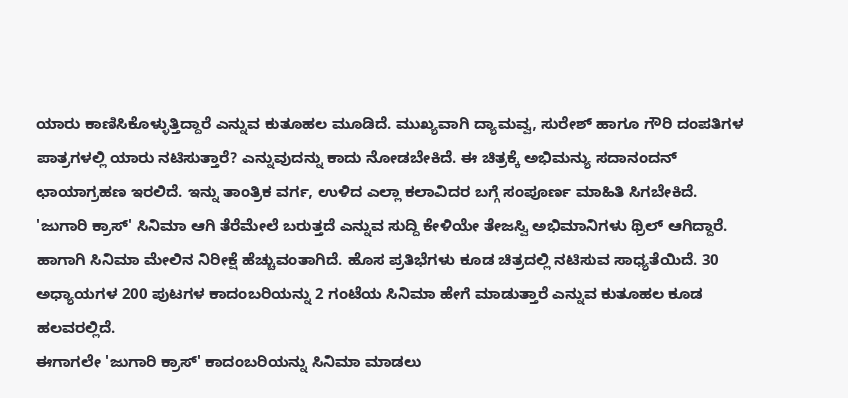ಯಾರು ಕಾಣಿಸಿಕೊಳ್ಳುತ್ತಿದ್ದಾರೆ ಎನ್ನುವ ಕುತೂಹಲ ಮೂಡಿದೆ. ಮುಖ್ಯವಾಗಿ ದ್ಯಾಮವ್ವ, ಸುರೇಶ್ ಹಾಗೂ ಗೌರಿ ದಂಪತಿಗಳ ಪಾತ್ರಗಳಲ್ಲಿ ಯಾರು ನಟಿಸುತ್ತಾರೆ? ಎನ್ನುವುದನ್ನು ಕಾದು ನೋಡಬೇಕಿದೆ. ಈ ಚಿತ್ರಕ್ಕೆ ಅಭಿಮನ್ಯು ಸದಾನಂದನ್ ಛಾಯಾಗ್ರಹಣ ಇರಲಿದೆ. ಇನ್ನು ತಾಂತ್ರಿಕ ವರ್ಗ, ಉಳಿದ ಎಲ್ಲಾ ಕಲಾವಿದರ ಬಗ್ಗೆ ಸಂಪೂರ್ಣ ಮಾಹಿತಿ ಸಿಗಬೇಕಿದೆ.
'ಜುಗಾರಿ ಕ್ರಾಸ್' ಸಿನಿಮಾ ಆಗಿ ತೆರೆಮೇಲೆ ಬರುತ್ತದೆ ಎನ್ನುವ ಸುದ್ದಿ ಕೇಳಿಯೇ ತೇಜಸ್ವಿ ಅಭಿಮಾನಿಗಳು ಥ್ರಿಲ್ ಆಗಿದ್ದಾರೆ. ಹಾಗಾಗಿ ಸಿನಿಮಾ ಮೇಲಿನ ನಿರೀಕ್ಷೆ ಹೆಚ್ಚುವಂತಾಗಿದೆ. ಹೊಸ ಪ್ರತಿಭೆಗಳು ಕೂಡ ಚಿತ್ರದಲ್ಲಿ ನಟಿಸುವ ಸಾಧ್ಯತೆಯಿದೆ. 30 ಅಧ್ಯಾಯಗಳ 200 ಪುಟಗಳ ಕಾದಂಬರಿಯನ್ನು 2 ಗಂಟೆಯ ಸಿನಿಮಾ ಹೇಗೆ ಮಾಡುತ್ತಾರೆ ಎನ್ನುವ ಕುತೂಹಲ ಕೂಡ ಹಲವರಲ್ಲಿದೆ.
ಈಗಾಗಲೇ 'ಜುಗಾರಿ ಕ್ರಾಸ್' ಕಾದಂಬರಿಯನ್ನು ಸಿನಿಮಾ ಮಾಡಲು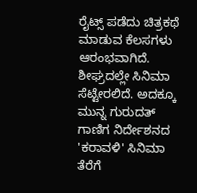ರೈಟ್ಸ್ ಪಡೆದು ಚಿತ್ರಕಥೆ ಮಾಡುವ ಕೆಲಸಗಳು ಆರಂಭವಾಗಿದೆ. ಶೀಘ್ರದಲ್ಲೇ ಸಿನಿಮಾ ಸೆಟ್ಟೇರಲಿದೆ. ಅದಕ್ಕೂ ಮುನ್ನ ಗುರುದತ್ ಗಾಣಿಗ ನಿರ್ದೇಶನದ 'ಕರಾವಳಿ' ಸಿನಿಮಾ ತೆರೆಗೆ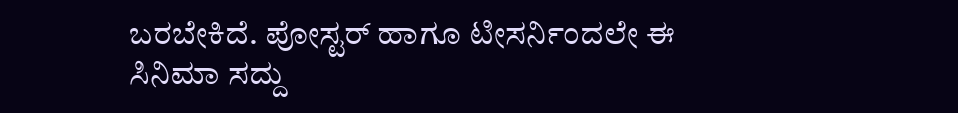ಬರಬೇಕಿದೆ. ಪೋಸ್ಟರ್ ಹಾಗೂ ಟೀಸರ್ನಿಂದಲೇ ಈ ಸಿನಿಮಾ ಸದ್ದು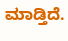ಮಾಡ್ತಿದೆ.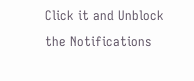Click it and Unblock the Notifications